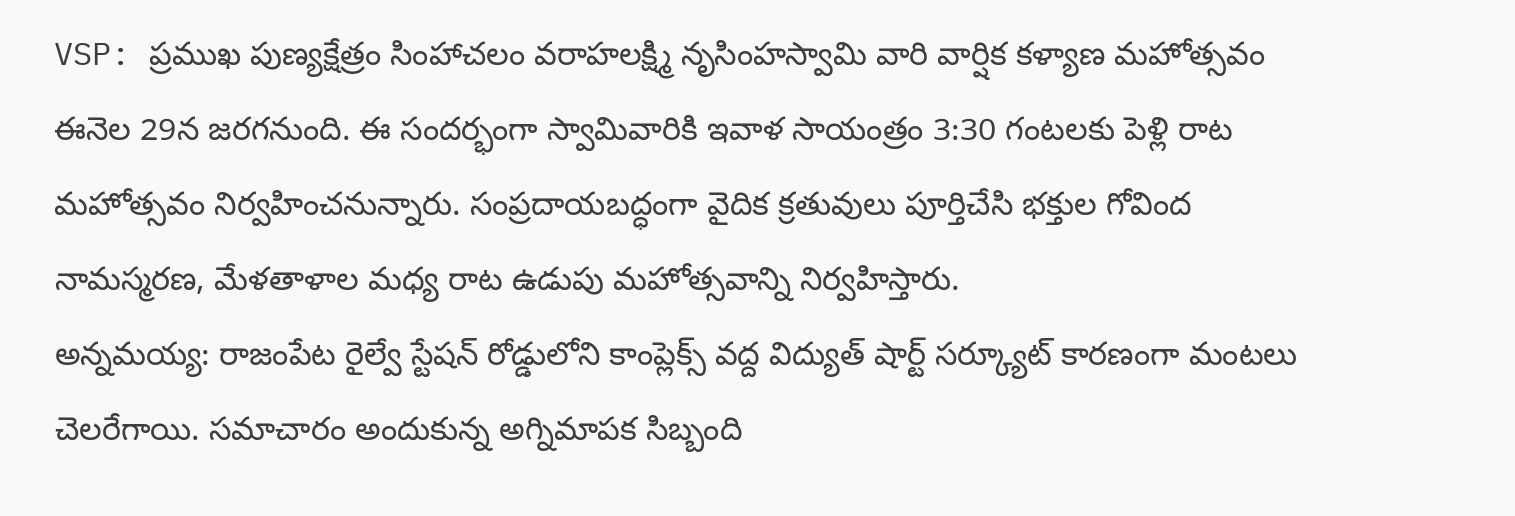VSP: ప్రముఖ పుణ్యక్షేత్రం సింహాచలం వరాహలక్ష్మి నృసింహస్వామి వారి వార్షిక కళ్యాణ మహోత్సవం ఈనెల 29న జరగనుంది. ఈ సందర్భంగా స్వామివారికి ఇవాళ సాయంత్రం 3:30 గంటలకు పెళ్లి రాట మహోత్సవం నిర్వహించనున్నారు. సంప్రదాయబద్ధంగా వైదిక క్రతువులు పూర్తిచేసి భక్తుల గోవింద నామస్మరణ, మేళతాళాల మధ్య రాట ఉడుపు మహోత్సవాన్ని నిర్వహిస్తారు.
అన్నమయ్య: రాజంపేట రైల్వే స్టేషన్ రోడ్డులోని కాంప్లెక్స్ వద్ద విద్యుత్ షార్ట్ సర్క్యూట్ కారణంగా మంటలు చెలరేగాయి. సమాచారం అందుకున్న అగ్నిమాపక సిబ్బంది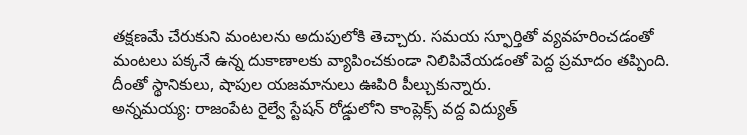తక్షణమే చేరుకుని మంటలను అదుపులోకి తెచ్చారు. సమయ స్ఫూర్తితో వ్యవహరించడంతో మంటలు పక్కనే ఉన్న దుకాణాలకు వ్యాపించకుండా నిలిపివేయడంతో పెద్ద ప్రమాదం తప్పింది. దీంతో స్థానికులు, షాపుల యజమానులు ఊపిరి పీల్చుకున్నారు.
అన్నమయ్య: రాజంపేట రైల్వే స్టేషన్ రోడ్డులోని కాంప్లెక్స్ వద్ద విద్యుత్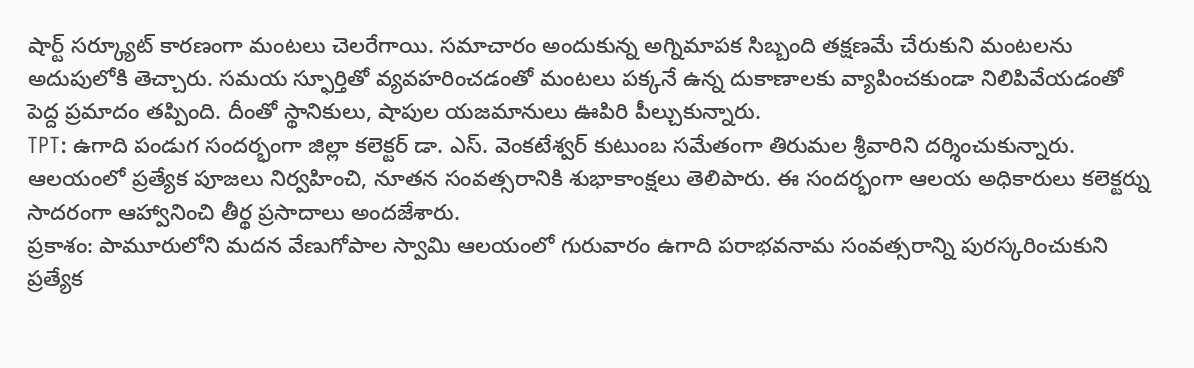షార్ట్ సర్క్యూట్ కారణంగా మంటలు చెలరేగాయి. సమాచారం అందుకున్న అగ్నిమాపక సిబ్బంది తక్షణమే చేరుకుని మంటలను అదుపులోకి తెచ్చారు. సమయ స్ఫూర్తితో వ్యవహరించడంతో మంటలు పక్కనే ఉన్న దుకాణాలకు వ్యాపించకుండా నిలిపివేయడంతో పెద్ద ప్రమాదం తప్పింది. దీంతో స్థానికులు, షాపుల యజమానులు ఊపిరి పీల్చుకున్నారు.
TPT: ఉగాది పండుగ సందర్భంగా జిల్లా కలెక్టర్ డా. ఎస్. వెంకటేశ్వర్ కుటుంబ సమేతంగా తిరుమల శ్రీవారిని దర్శించుకున్నారు. ఆలయంలో ప్రత్యేక పూజలు నిర్వహించి, నూతన సంవత్సరానికి శుభాకాంక్షలు తెలిపారు. ఈ సందర్భంగా ఆలయ అధికారులు కలెక్టర్ను సాదరంగా ఆహ్వానించి తీర్థ ప్రసాదాలు అందజేశారు.
ప్రకాశం: పామూరులోని మదన వేణుగోపాల స్వామి ఆలయంలో గురువారం ఉగాది పరాభవనామ సంవత్సరాన్ని పురస్కరించుకుని ప్రత్యేక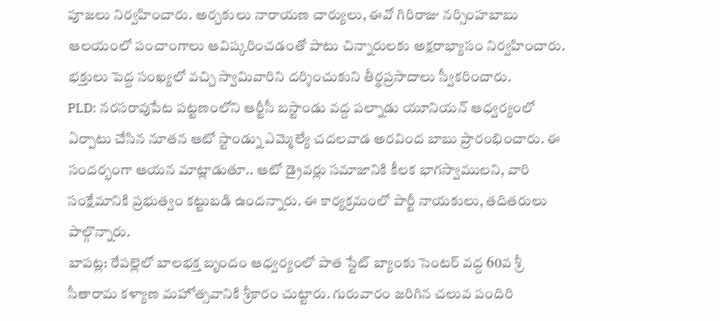పూజలు నిర్వహించారు. అర్చకులు నారాయణ చార్యులు, ఈవో గిరిరాజు నర్సింహబాబు ఆలయంలో పంచాంగాలు ఆవిష్కరించడంతో పాటు చిన్నారులకు అక్షరాభ్యాసం నిర్వహించారు. భక్తులు పెద్ద సంఖ్యలో వచ్చి స్వామివారిని దర్శించుకుని తీర్థప్రసాదాలు స్వీకరించారు.
PLD: నరసరావుపేట పట్టణంలోని ఆర్టీసీ బస్టాండు వద్ద పల్నాడు యూనియన్ ఆధ్వర్యంలో ఏర్పాటు చేసిన నూతన ఆటో స్టాండ్ను ఎమ్మెల్యే చదలవాడ అరవింద బాబు ప్రారంభించారు. ఈ సందర్భంగా ఆయన మాట్లాడుతూ.. ఆటో డ్రైవర్లు సమాజానికి కీలక భాగస్వాములని, వారి సంక్షేమానికి ప్రభుత్వం కట్టుబడి ఉందన్నారు. ఈ కార్యక్రమంలో పార్టీ నాయకులు, తదితరులు పాల్గొన్నారు.
బాపట్ల: రేపల్లెలో బాలభక్త బృందం ఆధ్వర్యంలో పాత స్టేట్ బ్యాంకు సెంటర్ వద్ద 60వ శ్రీ సీతారామ కళ్యాణ మహోత్సవానికి శ్రీకారం చుట్టారు. గురువారం జరిగిన చలువ పందిరి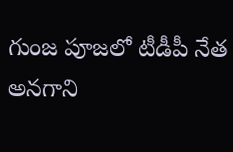గుంజ పూజలో టీడీపీ నేత అనగాని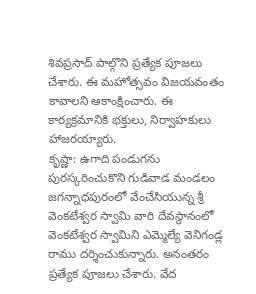శివప్రసాద్ పాల్గొని ప్రత్యేక పూజలు చేశారు. ఈ మహోత్సవం విజయవంతం కావాలని ఆకాంక్షించారు. ఈ కార్యక్రమానికి భక్తులు, నిర్వాహకులు హాజరయ్యారు.
కృష్ణా: ఉగాది పండుగను పురస్కరించుకొని గుడివాడ మండలం జగన్నాధపురంలో వేంచేసియున్న శ్రీ వెంకటేశ్వర స్వామి వారి దేవస్థానంలో వెంకటేశ్వర స్వామిని ఎమ్మెల్యే వెనిగండ్ల రాము దర్శించుకున్నారు. అనంతరం ప్రత్యేక పూజలు చేశారు. వేద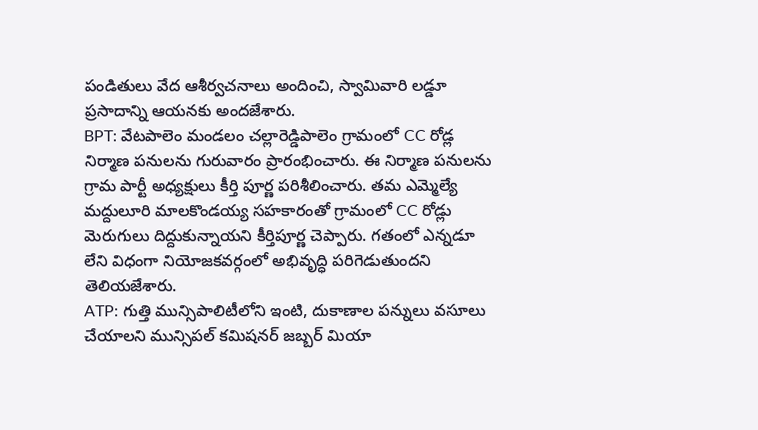పండితులు వేద ఆశీర్వచనాలు అందించి, స్వామివారి లడ్డూ ప్రసాదాన్ని ఆయనకు అందజేశారు.
BPT: వేటపాలెం మండలం చల్లారెడ్డిపాలెం గ్రామంలో CC రోడ్ల నిర్మాణ పనులను గురువారం ప్రారంభించారు. ఈ నిర్మాణ పనులను గ్రామ పార్టీ అధ్యక్షులు కీర్తి పూర్ణ పరిశీలించారు. తమ ఎమ్మెల్యే మద్దులూరి మాలకొండయ్య సహకారంతో గ్రామంలో CC రోడ్లు మెరుగులు దిద్దుకున్నాయని కీర్తిపూర్ణ చెప్పారు. గతంలో ఎన్నడూ లేని విధంగా నియోజకవర్గంలో అభివృద్ధి పరిగెడుతుందని తెలియజేశారు.
ATP: గుత్తి మున్సిపాలిటీలోని ఇంటి, దుకాణాల పన్నులు వసూలు చేయాలని మున్సిపల్ కమిషనర్ జబ్బర్ మియా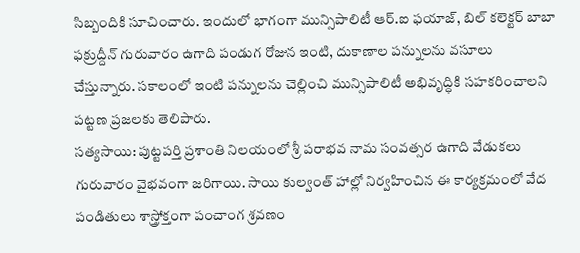సిబ్బందికి సూచించారు. ఇందులో భాగంగా మున్సిపాలిటీ ఆర్.ఐ ఫయాజ్, బిల్ కలెక్టర్ బాబా ఫక్రుద్దీన్ గురువారం ఉగాది పండుగ రోజున ఇంటి, దుకాణాల పన్నులను వసూలు చేస్తున్నారు. సకాలంలో ఇంటి పన్నులను చెల్లించి మున్సిపాలిటీ అభివృద్ధికి సహకరించాలని పట్టణ ప్రజలకు తెలిపారు.
సత్యసాయి: పుట్టపర్తి ప్రశాంతి నిలయంలో శ్రీ పరాభవ నామ సంవత్సర ఉగాది వేడుకలు గురువారం వైభవంగా జరిగాయి. సాయి కుల్వంత్ హాల్లో నిర్వహించిన ఈ కార్యక్రమంలో వేద పండితులు శాస్త్రోక్తంగా పంచాంగ శ్రవణం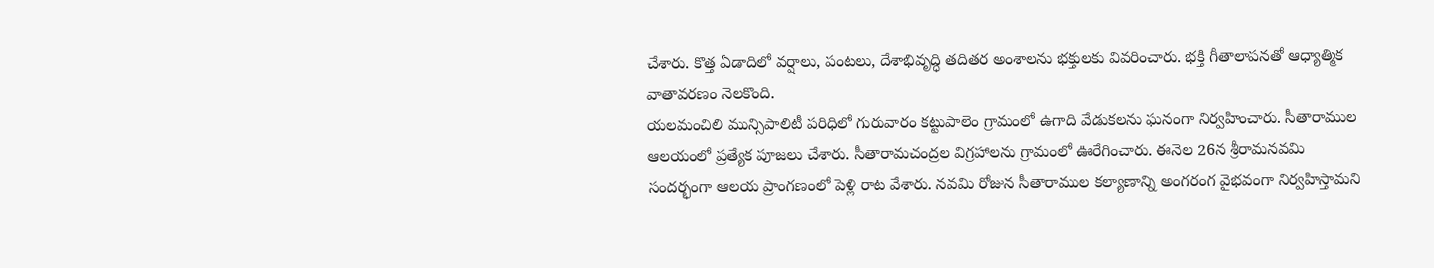చేశారు. కొత్త ఏడాదిలో వర్షాలు, పంటలు, దేశాభివృద్ధి తదితర అంశాలను భక్తులకు వివరించారు. భక్తి గీతాలాపనతో ఆధ్యాత్మిక వాతావరణం నెలకొంది.
యలమంచిలి మున్సిపాలిటీ పరిధిలో గురువారం కట్టుపాలెం గ్రామంలో ఉగాది వేడుకలను ఘనంగా నిర్వహించారు. సీతారాముల ఆలయంలో ప్రత్యేక పూజలు చేశారు. సీతారామచంద్రల విగ్రహాలను గ్రామంలో ఊరేగించారు. ఈనెల 26న శ్రీరామనవమి సందర్భంగా ఆలయ ప్రాంగణంలో పెళ్లి రాట వేశారు. నవమి రోజున సీతారాముల కల్యాణాన్ని అంగరంగ వైభవంగా నిర్వహిస్తామని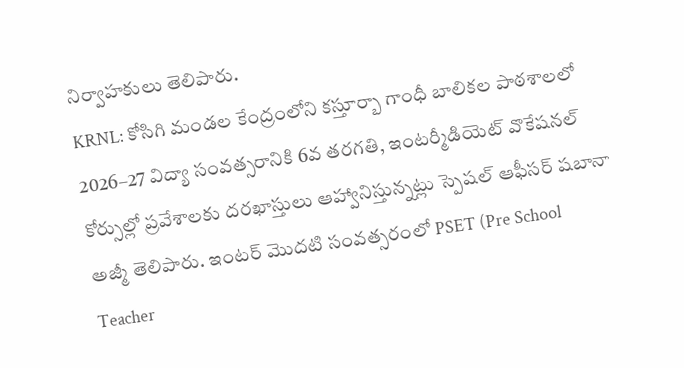నిర్వాహకులు తెలిపారు.
KRNL: కోసిగి మండల కేంద్రంలోని కస్తూర్బా గాంధీ బాలికల పాఠశాలలో 2026–27 విద్యా సంవత్సరానికి 6వ తరగతి, ఇంటర్మీడియెట్ వొకేషనల్ కోర్సుల్లో ప్రవేశాలకు దరఖాస్తులు ఆహ్వానిస్తున్నట్లు స్పెషల్ ఆఫీసర్ షబానా అజ్మీ తెలిపారు. ఇంటర్ మొదటి సంవత్సరంలో PSET (Pre School Teacher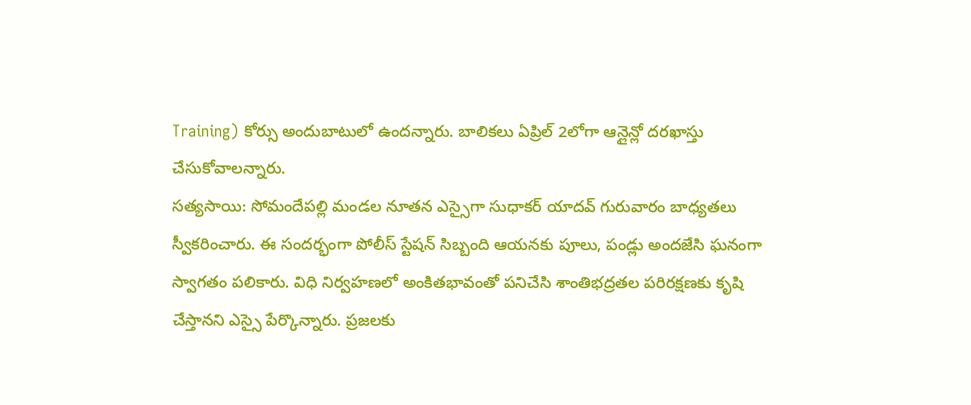Training) కోర్సు అందుబాటులో ఉందన్నారు. బాలికలు ఏప్రిల్ 2లోగా ఆన్లైన్లో దరఖాస్తు చేసుకోవాలన్నారు.
సత్యసాయి: సోమందేపల్లి మండల నూతన ఎస్సైగా సుధాకర్ యాదవ్ గురువారం బాధ్యతలు స్వీకరించారు. ఈ సందర్భంగా పోలీస్ స్టేషన్ సిబ్బంది ఆయనకు పూలు, పండ్లు అందజేసి ఘనంగా స్వాగతం పలికారు. విధి నిర్వహణలో అంకితభావంతో పనిచేసి శాంతిభద్రతల పరిరక్షణకు కృషి చేస్తానని ఎస్సై పేర్కొన్నారు. ప్రజలకు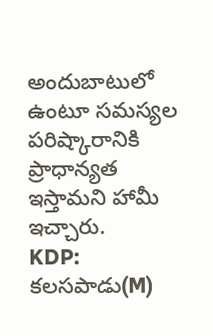అందుబాటులో ఉంటూ సమస్యల పరిష్కారానికి ప్రాధాన్యత ఇస్తామని హామీ ఇచ్చారు.
KDP: కలసపాడు(M)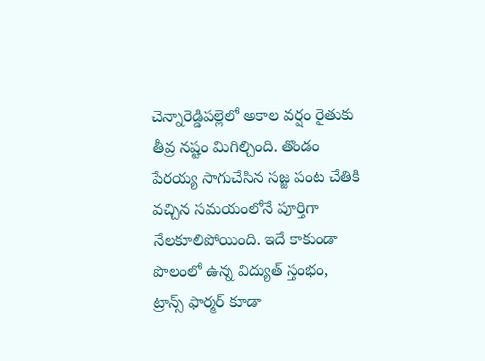చెన్నారెడ్డిపల్లెలో అకాల వర్షం రైతుకు తీవ్ర నష్టం మిగిల్చింది. తొండం పేరయ్య సాగుచేసిన సజ్జ పంట చేతికి వచ్చిన సమయంలోనే పూర్తిగా నేలకూలిపోయింది. ఇదే కాకుండా పొలంలో ఉన్న విద్యుత్ స్తంభం, ట్రాన్స్ ఫార్మర్ కూడా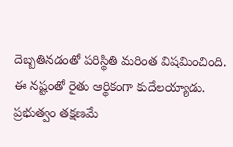దెబ్బతినడంతో పరిస్థితి మరింత విషమించింది. ఈ నష్టంతో రైతు ఆర్థికంగా కుదేలయ్యాడు. ప్రభుత్వం తక్షణమే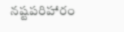నష్టపరిహారం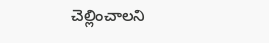చెల్లించాలని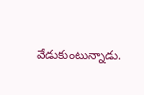వేడుకుంటున్నాడు.